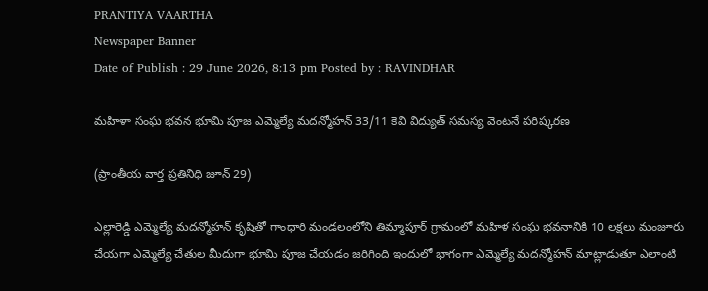PRANTIYA VAARTHA
Newspaper Banner
Date of Publish : 29 June 2026, 8:13 pm Posted by : RAVINDHAR

మహిళా సంఘ భవన భూమి పూజ ఎమ్మెల్యే మదన్మోహన్ 33/11 కెవి విద్యుత్ సమస్య వెంటనే పరిష్కరణ

(ప్రాంతీయ వార్త ప్రతినిధి జూన్ 29)

ఎల్లారెడ్డి ఎమ్మెల్యే మదన్మోహన్ కృషితో గాంధారి మండలంలోని తిమ్మాపూర్ గ్రామంలో మహిళ సంఘ భవనానికి 10 లక్షలు మంజూరు చేయగా ఎమ్మెల్యే చేతుల మీదుగా భూమి పూజ చేయడం జరిగింది ఇందులో భాగంగా ఎమ్మెల్యే మదన్మోహన్ మాట్లాడుతూ ఎలాంటి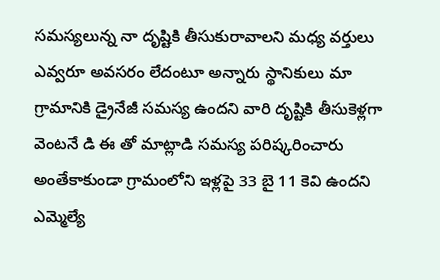సమస్యలున్న నా దృష్టికి తీసుకురావాలని మధ్య వర్తులు ఎవ్వరూ అవసరం లేదంటూ అన్నారు స్థానికులు మా గ్రామానికి డ్రైనేజీ సమస్య ఉందని వారి దృష్టికి తీసుకెళ్లగా వెంటనే డి ఈ తో మాట్లాడి సమస్య పరిష్కరించారు అంతేకాకుండా గ్రామంలోని ఇళ్లపై 33 బై 11 కెవి ఉందని ఎమ్మెల్యే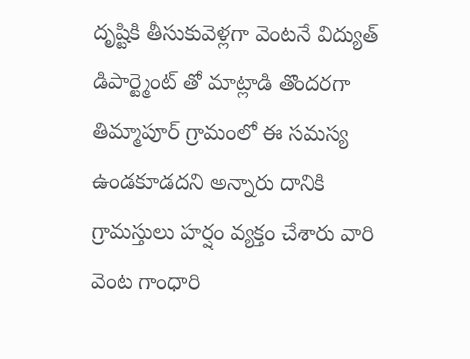దృష్టికి తీసుకువెళ్లగా వెంటనే విద్యుత్ డిపార్ట్మెంట్ తో మాట్లాడి తొందరగా తిమ్మాపూర్ గ్రామంలో ఈ సమస్య ఉండకూడదని అన్నారు దానికి గ్రామస్తులు హర్షం వ్యక్తం చేశారు వారి వెంట గాంధారి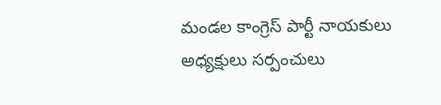మండల కాంగ్రెస్ పార్టీ నాయకులు అధ్యక్షులు సర్పంచులు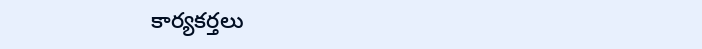కార్యకర్తలు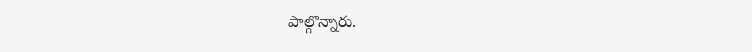పాల్గొన్నారు.